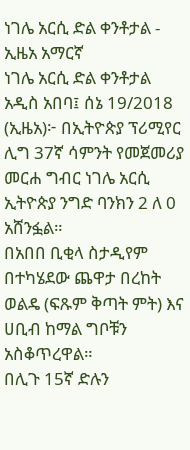ነገሌ አርሲ ድል ቀንቶታል - ኢዜአ አማርኛ
ነገሌ አርሲ ድል ቀንቶታል
አዲስ አበባ፤ ሰኔ 19/2018 (ኢዜአ)፦ በኢትዮጵያ ፕሪሚየር ሊግ 37ኛ ሳምንት የመጀመሪያ መርሐ ግብር ነገሌ አርሲ ኢትዮጵያ ንግድ ባንክን 2 ለ 0 አሸንፏል።
በአበበ ቢቂላ ስታዲየም በተካሄደው ጨዋታ በረከት ወልዴ (ፍጹም ቅጣት ምት) እና ሀቢብ ከማል ግቦቹን አስቆጥረዋል።
በሊጉ 15ኛ ድሉን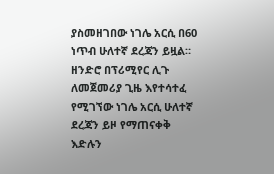ያስመዘገበው ነገሌ አርሲ በ60 ነጥብ ሁለተኛ ደረጃን ይዟል።
ዘንድሮ በፕሪሚየር ሊጉ ለመጀመሪያ ጊዜ እየተሳተፈ የሚገኘው ነገሌ አርሲ ሁለተኛ ደረጃን ይዞ የማጠናቀቅ እድሉን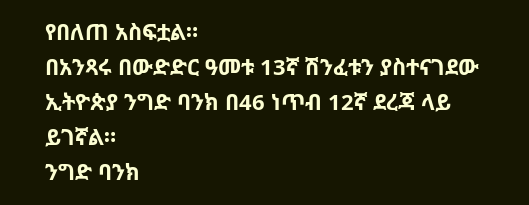የበለጠ አስፍቷል።
በአንጻሩ በውድድር ዓመቱ 13ኛ ሽንፈቱን ያስተናገደው ኢትዮጵያ ንግድ ባንክ በ46 ነጥብ 12ኛ ደረጃ ላይ ይገኛል።
ንግድ ባንክ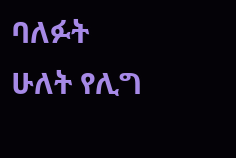ባለፉት ሁለት የሊግ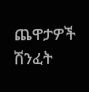ጨዋታዎች ሽንፈት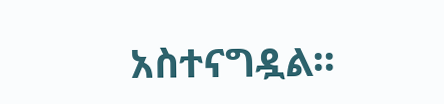አስተናግዷል።